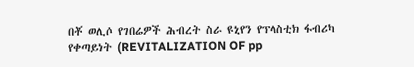በቾ ወሊሶ የገበሬዎች ሕብረት ስራ ዩኒየን የፕላስቲክ ፋብሪካ የቀጣይነት (REVITALIZATION OF pp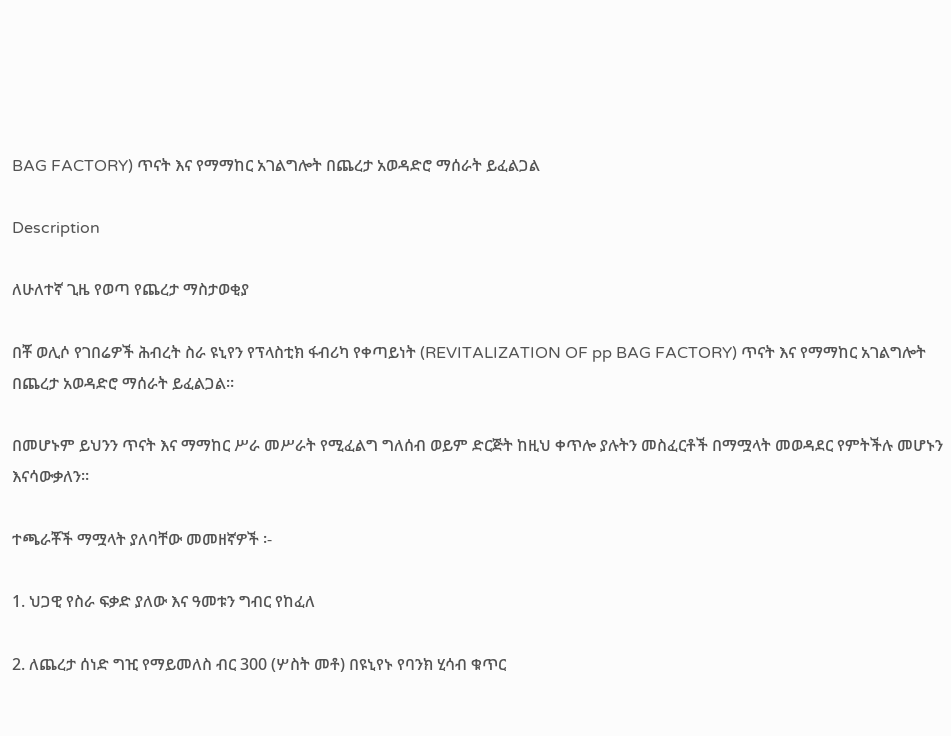BAG FACTORY) ጥናት እና የማማከር አገልግሎት በጨረታ አወዳድሮ ማሰራት ይፈልጋል

Description

ለሁለተኛ ጊዜ የወጣ የጨረታ ማስታወቂያ

በቾ ወሊሶ የገበሬዎች ሕብረት ስራ ዩኒየን የፕላስቲክ ፋብሪካ የቀጣይነት (REVITALIZATION OF pp BAG FACTORY) ጥናት እና የማማከር አገልግሎት በጨረታ አወዳድሮ ማሰራት ይፈልጋል።

በመሆኑም ይህንን ጥናት እና ማማከር ሥራ መሥራት የሚፈልግ ግለሰብ ወይም ድርጅት ከዚህ ቀጥሎ ያሉትን መስፈርቶች በማሟላት መወዳደር የምትችሉ መሆኑን እናሳውቃለን።

ተጫራቾች ማሟላት ያለባቸው መመዘኛዎች ፡-

1. ህጋዊ የስራ ፍቃድ ያለው እና ዓመቱን ግብር የከፈለ

2. ለጨረታ ሰነድ ግዢ የማይመለስ ብር 300 (ሦስት መቶ) በዩኒየኑ የባንክ ሂሳብ ቁጥር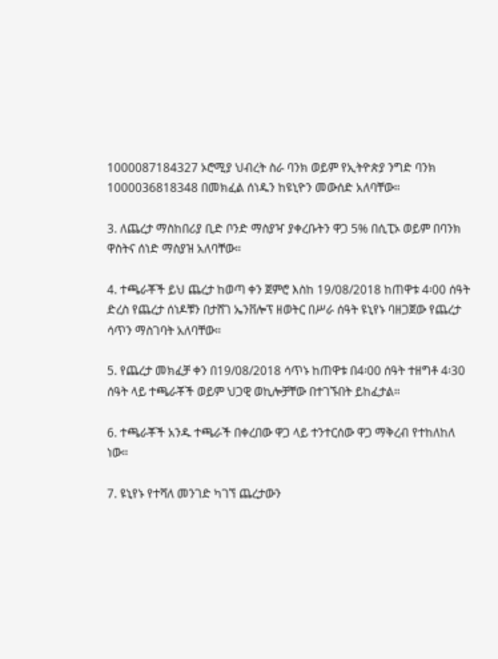1000087184327 ኦሮሚያ ህብረት ስራ ባንክ ወይም የኢትዮጵያ ንግድ ባንክ 1000036818348 በመክፈል ሰነዱን ከዩኒዮን መውሰድ አለባቸው።

3. ለጨረታ ማስከበሪያ ቢድ ቦንድ ማስያዣ ያቀረቡትን ዋጋ 5% በሲፒኦ ወይም በባንክ ዋስትና ሰነድ ማስያዝ አለባቸው።

4. ተጫራቾች ይህ ጨረታ ከወጣ ቀን ጀምሮ እስከ 19/08/2018 ከጠዋቱ 4፡00 ሰዓት ድረስ የጨረታ ሰነዶቹን በታሸገ ኤንቨሎፕ ዘወትር በሥራ ሰዓት ዩኒየኑ ባዘጋጀው የጨረታ ሳጥን ማስገባት አለባቸው።

5. የጨረታ መክፈቻ ቀን በ19/08/2018 ሳጥኑ ከጠዋቱ በ4፡00 ሰዓት ተዘግቶ 4፡30 ሰዓት ላይ ተጫራቾች ወይም ህጋዊ ወኪሎቻቸው በተገኙበት ይከፈታል።

6. ተጫራቾች አንዱ ተጫራች በቀረበው ዋጋ ላይ ተንተርሰው ዋጋ ማቅረብ የተከለከለ ነው።

7. ዩኒየኑ የተሻለ መንገድ ካገኘ ጨረታውን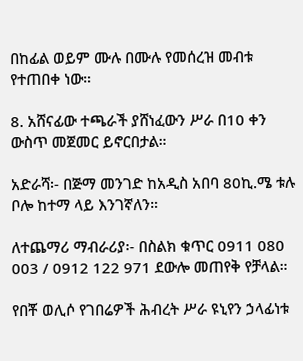በከፊል ወይም ሙሉ በሙሉ የመሰረዝ መብቱ የተጠበቀ ነው።

8. አሸናፊው ተጫራች ያሸነፈውን ሥራ በ10 ቀን ውስጥ መጀመር ይኖርበታል።

አድራሻ፡- በጅማ መንገድ ከአዲስ አበባ 80ኪ.ሜ ቱሉ ቦሎ ከተማ ላይ እንገኛለን።

ለተጨማሪ ማብራሪያ፡- በስልክ ቁጥር 0911 080 003 / 0912 122 971 ደውሎ መጠየቅ የቻላል።

የበቾ ወሊሶ የገበሬዎች ሕብረት ሥራ ዩኒየን ኃላፊነቱ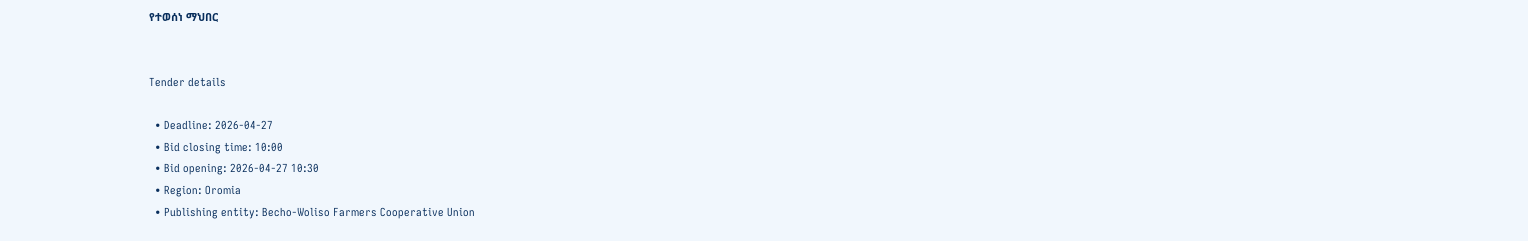የተወሰነ ማህበር


Tender details

  • Deadline: 2026-04-27
  • Bid closing time: 10:00
  • Bid opening: 2026-04-27 10:30
  • Region: Oromia
  • Publishing entity: Becho-Woliso Farmers Cooperative Union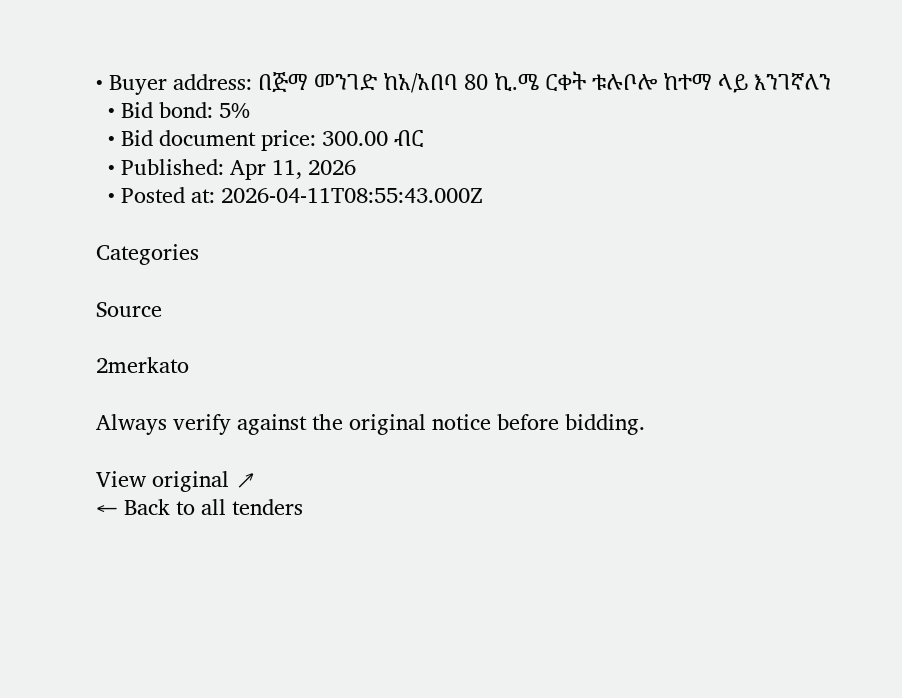• Buyer address: በጅማ መንገድ ከአ/አበባ 80 ኪ.ሜ ርቀት ቱሉቦሎ ከተማ ላይ እንገኛለን
  • Bid bond: 5%
  • Bid document price: 300.00 ብር
  • Published: Apr 11, 2026
  • Posted at: 2026-04-11T08:55:43.000Z

Categories

Source

2merkato

Always verify against the original notice before bidding.

View original ↗
← Back to all tenders